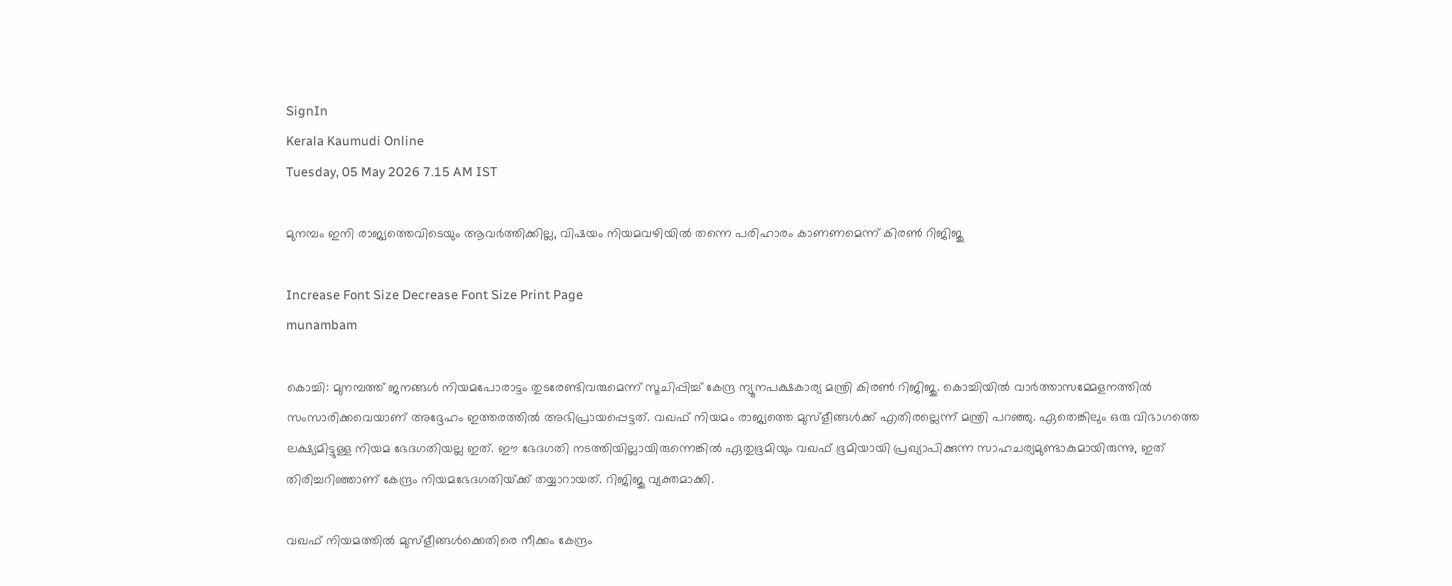SignIn
Kerala Kaumudi Online
Tuesday, 05 May 2026 7.15 AM IST

മുനമ്പം ഇനി രാജ്യത്തെവിടെയും ആവർത്തിക്കില്ല, വിഷയം നിയമവഴിയിൽ തന്നെ പരിഹാരം കാണണമെന്ന് കിരൺ റിജിജു

Increase Font Size Decrease Font Size Print Page
munambam

കൊച്ചി: മുനമ്പത്ത് ജനങ്ങൾ നിയമപോരാട്ടം തുടരേണ്ടിവരുമെന്ന് സൂചിപ്പിച്ച് കേന്ദ്ര ന്യൂനപക്ഷകാര്യ മന്ത്രി കിരൺ റി‌ജിജു. കൊച്ചിയിൽ വാർത്താസമ്മേളനത്തിൽ സംസാരിക്കവെയാണ് അദ്ദേഹം ഇത്തരത്തിൽ അഭിപ്രായപ്പെട്ടത്. വഖഫ് നിയമം രാജ്യത്തെ മുസ്ളീങ്ങൾക്ക് എതിരല്ലെന്ന് മന്ത്രി പറഞ്ഞു. ഏതെങ്കിലും ഒരു വിഭാഗത്തെ ലക്ഷ്യമിട്ടുള്ള നിയമ ഭേദഗതിയല്ല ഇത്. ഈ ഭേദഗതി നടത്തിയില്ലായിരുന്നെങ്കിൽ ഏതുഭൂമിയും വഖഫ് ഭൂമിയായി പ്രഖ്യാപിക്കുന്ന സാഹചര്യമുണ്ടാകുമായിരുന്നു, ഇത് തിരിച്ചറിഞ്ഞാണ് കേന്ദ്രം നിയമഭേദഗതിയ്‌ക്ക് തയ്യാറായത്. റിജിജു വ്യക്തമാക്കി.

വഖഫ് നിയമത്തിൽ മുസ്ളീങ്ങൾക്കെതിരെ നീക്കം കേന്ദ്രം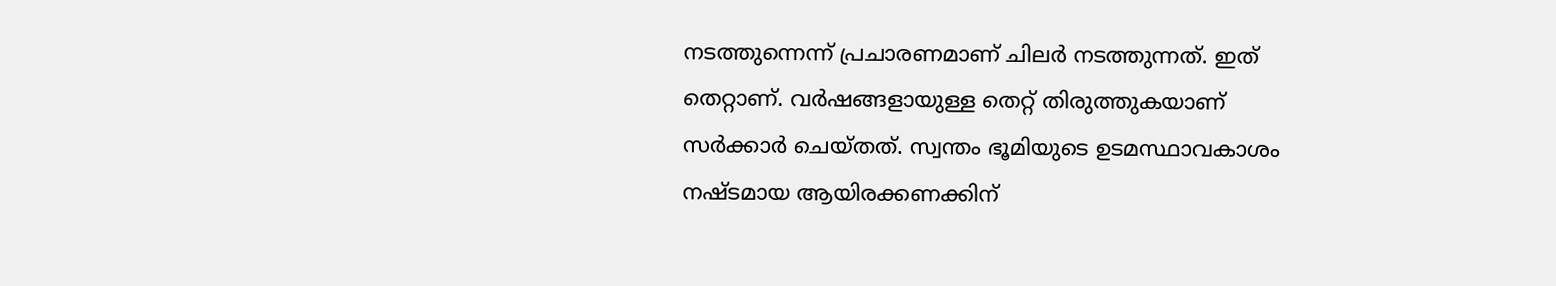നടത്തുന്നെന്ന് പ്രചാരണമാണ് ചിലർ നടത്തുന്നത്. ഇത് തെറ്റാണ്. വർഷങ്ങളായുള്ള തെറ്റ് തിരുത്തുകയാണ് സർക്കാർ ചെയ്‌തത്. സ്വന്തം ഭൂമിയുടെ ഉടമസ്ഥാവകാശം നഷ്‌ടമായ ആയിരക്കണക്കിന്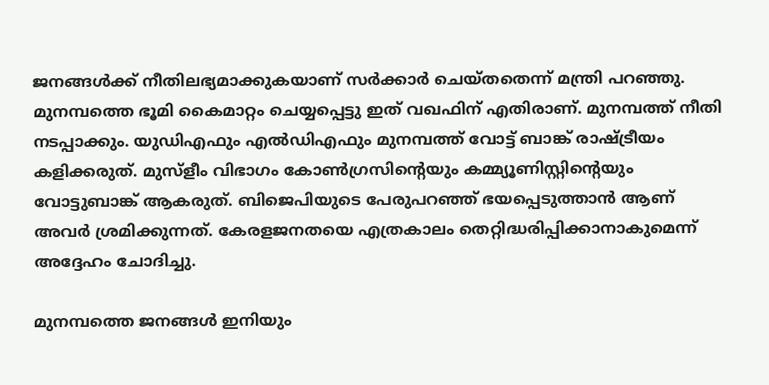ജനങ്ങൾക്ക് നീതിലഭ്യമാക്കുകയാണ് സർക്കാർ ചെയ്‌തതെന്ന് മന്ത്രി പറഞ്ഞു. മുനമ്പത്തെ ഭൂമി കൈമാറ്റം ചെയ്യപ്പെട്ടു ഇത് വഖഫിന് എതിരാണ്. മുനമ്പത്ത് നീതി നടപ്പാക്കും. യുഡിഎഫും എൽഡിഎഫും മുനമ്പത്ത് വോട്ട് ബാങ്ക് രാഷ്‌ട്രീയം കളിക്കരുത്. മുസ്ളീം വിഭാഗം കോൺഗ്രസിന്റെയും കമ്മ്യൂണിസ്റ്റിന്റെയും വോട്ടുബാങ്ക് ആകരുത്. ബിജെപിയുടെ പേരുപറഞ്ഞ് ഭയപ്പെടുത്താൻ ആണ് അവർ ശ്രമിക്കുന്നത്. കേരളജനതയെ എത്രകാലം തെറ്റിദ്ധരിപ്പിക്കാനാകുമെന്ന് അദ്ദേഹം ചോദിച്ചു.

മുനമ്പത്തെ ജനങ്ങൾ ഇനിയും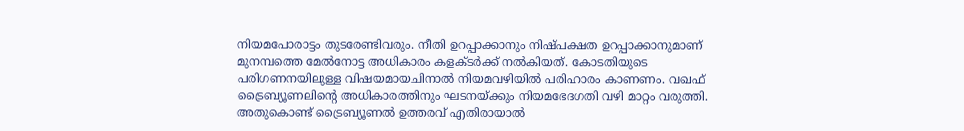നിയമപോരാട്ടം തുടരേണ്ടിവരും. നീതി ഉറപ്പാക്കാനും നിഷ്‌പക്ഷത ഉറപ്പാക്കാനുമാണ് മുനമ്പത്തെ മേൽനോട്ട അധികാരം കളക്‌ടർക്ക് നൽകിയത്. കോടതിയുടെ പരിഗണനയിലുള്ള വിഷയമായചിനാൽ നിയമവഴിയിൽ പരിഹാരം കാണണം. വഖഫ് ട്രൈബ്യൂണലിന്റെ അധികാരത്തിനും ഘടനയ്‌ക്കും നിയമഭേദഗതി വഴി മാറ്റം വരുത്തി. അതുകൊണ്ട് ട്രൈബ്യൂണൽ ഉത്തരവ് എതിരായാൽ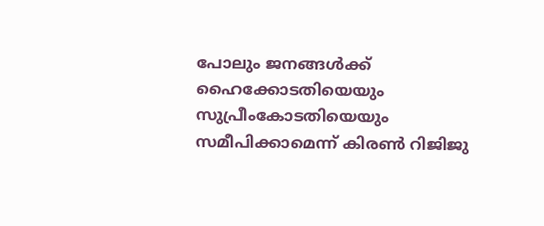പോലും ജനങ്ങൾക്ക് ഹൈക്കോടതിയെയും സുപ്രീംകോടതിയെയും സമീപിക്കാമെന്ന് കിരൺ റിജിജു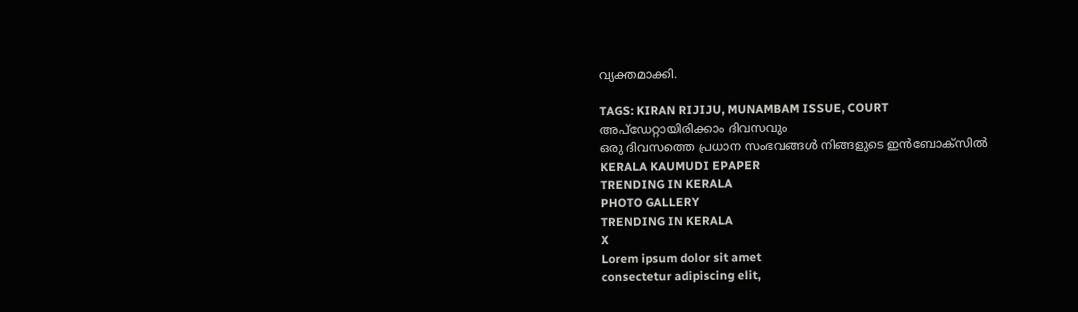വ്യക്തമാക്കി.

TAGS: KIRAN RIJIJU, MUNAMBAM ISSUE, COURT
അപ്ഡേറ്റായിരിക്കാം ദിവസവും
ഒരു ദിവസത്തെ പ്രധാന സംഭവങ്ങൾ നിങ്ങളുടെ ഇൻബോക്സിൽ
KERALA KAUMUDI EPAPER
TRENDING IN KERALA
PHOTO GALLERY
TRENDING IN KERALA
X
Lorem ipsum dolor sit amet
consectetur adipiscing elit,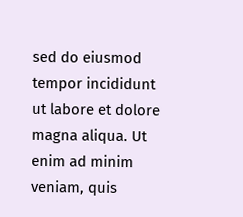sed do eiusmod tempor incididunt ut labore et dolore magna aliqua. Ut enim ad minim veniam, quis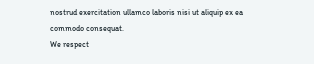nostrud exercitation ullamco laboris nisi ut aliquip ex ea commodo consequat.
We respect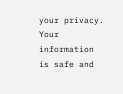your privacy. Your information is safe and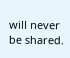will never be shared.